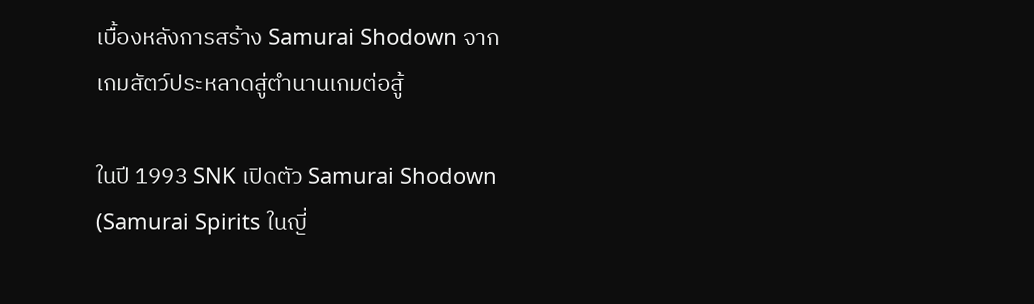เบื้องหลังการสร้าง Samurai Shodown จากเกมสัตว์ประหลาดสู่ตำนานเกมต่อสู้

ในปี 1993 SNK เปิดตัว Samurai Shodown (Samurai Spirits ในญี่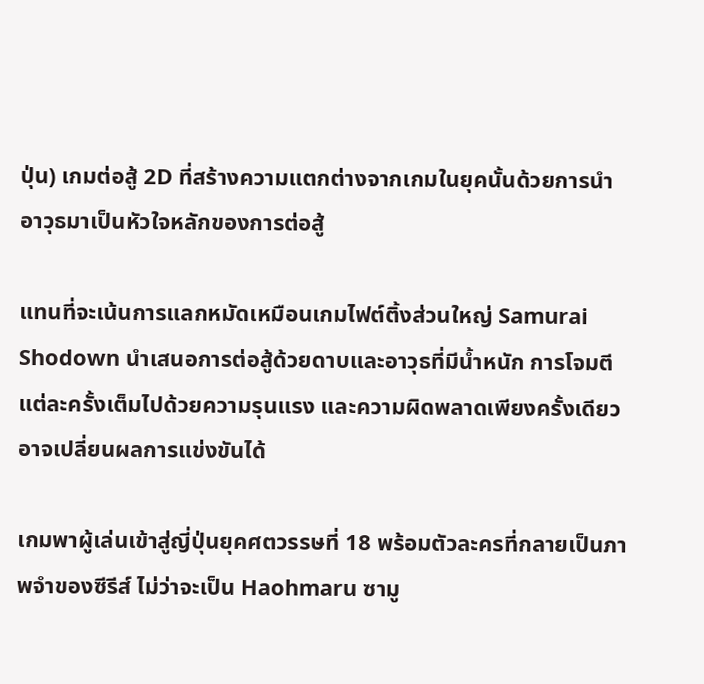ปุ่น) เกมต่อสู้ 2D ที่สร้างความแตกต่างจากเกมในยุคนั้นด้วยการนำอาวุธมาเป็นหัวใจหลักของการต่อสู้

แทนที่จะเน้นการแลกหมัดเหมือนเกมไฟต์ติ้งส่วนใหญ่ Samurai Shodown นำเสนอการต่อสู้ด้วยดาบและอาวุธที่มีน้ำหนัก การโจมตีแต่ละครั้งเต็มไปด้วยความรุนแรง และความผิดพลาดเพียงครั้งเดียวอาจเปลี่ยนผลการแข่งขันได้

เกมพาผู้เล่นเข้าสู่ญี่ปุ่นยุคศตวรรษที่ 18 พร้อมตัวละครที่กลายเป็นภาพจำของซีรีส์ ไม่ว่าจะเป็น Haohmaru ซามู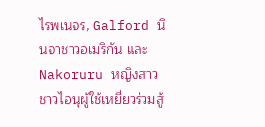ไรพเนจร, Galford นินจาชาวอเมริกัน และ Nakoruru หญิงสาวชาวไอนุผู้ใช้เหยี่ยวร่วมสู้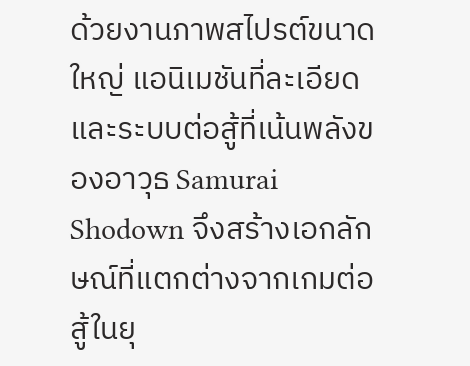ด้วยงานภาพสไปรต์ขนาดใหญ่ แอนิเมชันที่ละเอียด และระบบต่อสู้ที่เน้นพลังของอาวุธ Samurai Shodown จึงสร้างเอกลักษณ์ที่แตกต่างจากเกมต่อสู้ในยุ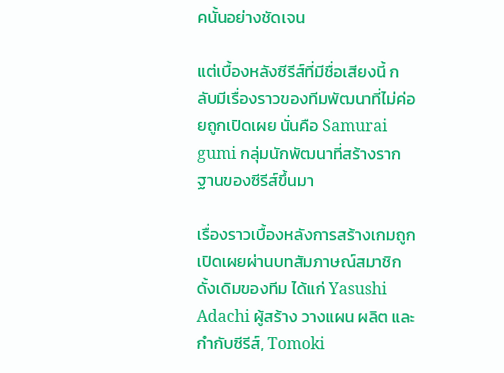คนั้นอย่างชัดเจน

แต่เบื้องหลังซีรีส์ที่มีชื่อเสียงนี้ กลับมีเรื่องราวของทีมพัฒนาที่ไม่ค่อยถูกเปิดเผย นั่นคือ Samurai gumi กลุ่มนักพัฒนาที่สร้างรากฐานของซีรีส์ขึ้นมา

เรื่องราวเบื้องหลังการสร้างเกมถูกเปิดเผยผ่านบทสัมภาษณ์สมาชิกดั้งเดิมของทีม ได้แก่ Yasushi Adachi ผู้สร้าง วางแผน ผลิต และกำกับซีรีส์, Tomoki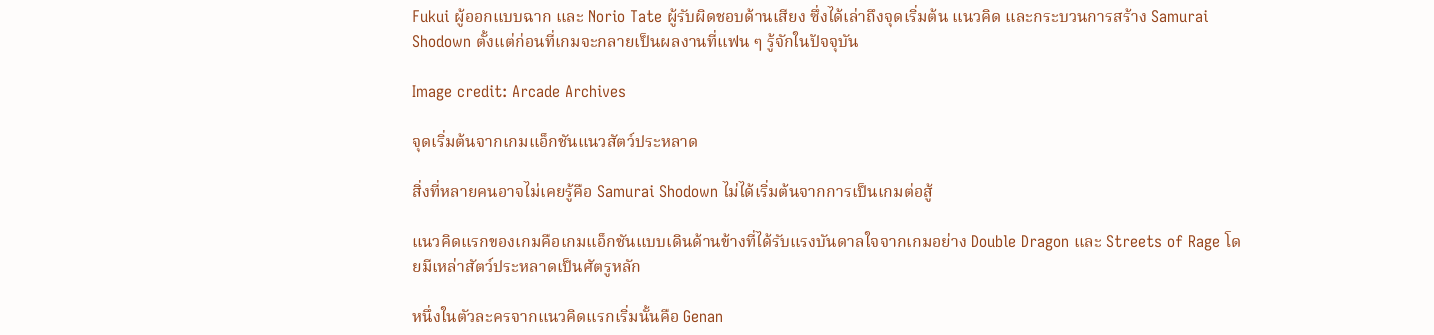Fukui ผู้ออกแบบฉาก และ Norio Tate ผู้รับผิดชอบด้านเสียง ซึ่งได้เล่าถึงจุดเริ่มต้น แนวคิด และกระบวนการสร้าง Samurai Shodown ตั้งแต่ก่อนที่เกมจะกลายเป็นผลงานที่แฟน ๆ รู้จักในปัจจุบัน

Image credit: Arcade Archives

จุดเริ่มต้นจากเกมแอ็กชันแนวสัตว์ประหลาด

สิ่งที่หลายคนอาจไม่เคยรู้คือ Samurai Shodown ไม่ได้เริ่มต้นจากการเป็นเกมต่อสู้

แนวคิดแรกของเกมคือเกมแอ็กชันแบบเดินด้านข้างที่ได้รับแรงบันดาลใจจากเกมอย่าง Double Dragon และ Streets of Rage โดยมีเหล่าสัตว์ประหลาดเป็นศัตรูหลัก

หนึ่งในตัวละครจากแนวคิดแรกเริ่มนั้นคือ Genan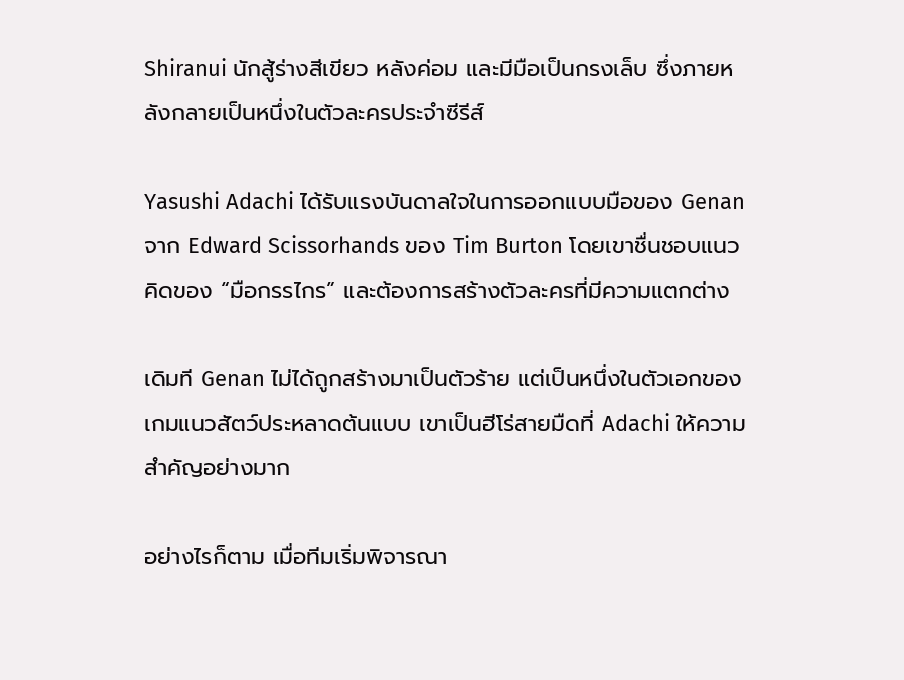Shiranui นักสู้ร่างสีเขียว หลังค่อม และมีมือเป็นกรงเล็บ ซึ่งภายหลังกลายเป็นหนึ่งในตัวละครประจำซีรีส์

Yasushi Adachi ได้รับแรงบันดาลใจในการออกแบบมือของ Genan จาก Edward Scissorhands ของ Tim Burton โดยเขาชื่นชอบแนวคิดของ “มือกรรไกร” และต้องการสร้างตัวละครที่มีความแตกต่าง

เดิมที Genan ไม่ได้ถูกสร้างมาเป็นตัวร้าย แต่เป็นหนึ่งในตัวเอกของเกมแนวสัตว์ประหลาดต้นแบบ เขาเป็นฮีโร่สายมืดที่ Adachi ให้ความสำคัญอย่างมาก

อย่างไรก็ตาม เมื่อทีมเริ่มพิจารณา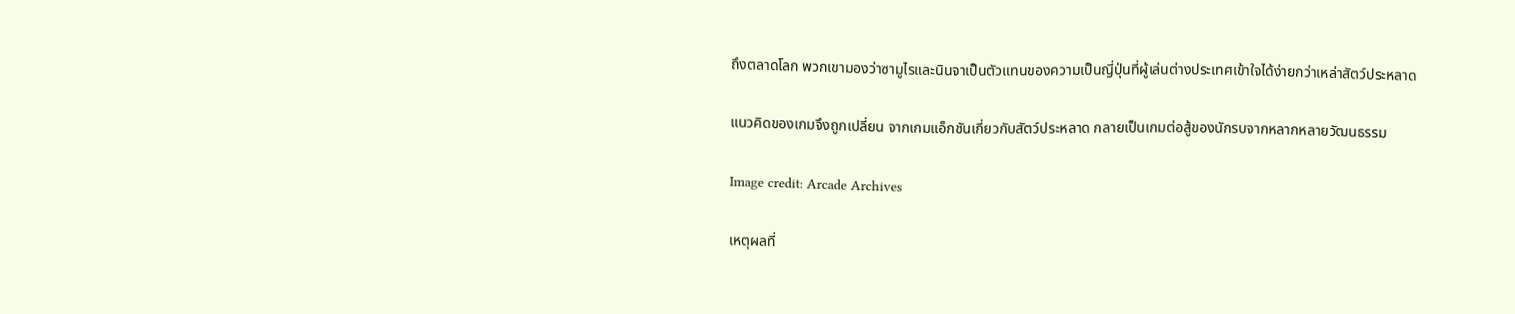ถึงตลาดโลก พวกเขามองว่าซามูไรและนินจาเป็นตัวแทนของความเป็นญี่ปุ่นที่ผู้เล่นต่างประเทศเข้าใจได้ง่ายกว่าเหล่าสัตว์ประหลาด

แนวคิดของเกมจึงถูกเปลี่ยน จากเกมแอ็กชันเกี่ยวกับสัตว์ประหลาด กลายเป็นเกมต่อสู้ของนักรบจากหลากหลายวัฒนธรรม

Image credit: Arcade Archives

เหตุผลที่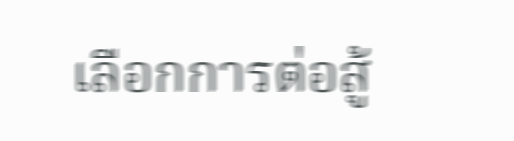เลือกการต่อสู้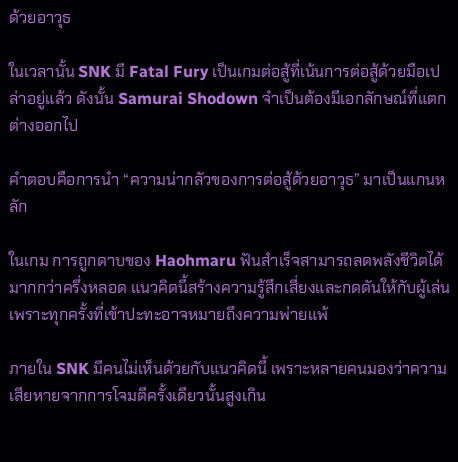ด้วยอาวุธ

ในเวลานั้น SNK มี Fatal Fury เป็นเกมต่อสู้ที่เน้นการต่อสู้ด้วยมือเปล่าอยู่แล้ว ดังนั้น Samurai Shodown จำเป็นต้องมีเอกลักษณ์ที่แตกต่างออกไป

คำตอบคือการนำ “ความน่ากลัวของการต่อสู้ด้วยอาวุธ” มาเป็นแกนหลัก

ในเกม การถูกดาบของ Haohmaru ฟันสำเร็จสามารถลดพลังชีวิตได้มากกว่าครึ่งหลอด แนวคิดนี้สร้างความรู้สึกเสี่ยงและกดดันให้กับผู้เล่น เพราะทุกครั้งที่เข้าปะทะอาจหมายถึงความพ่ายแพ้

ภายใน SNK มีคนไม่เห็นด้วยกับแนวคิดนี้ เพราะหลายคนมองว่าความเสียหายจากการโจมตีครั้งเดียวนั้นสูงเกิน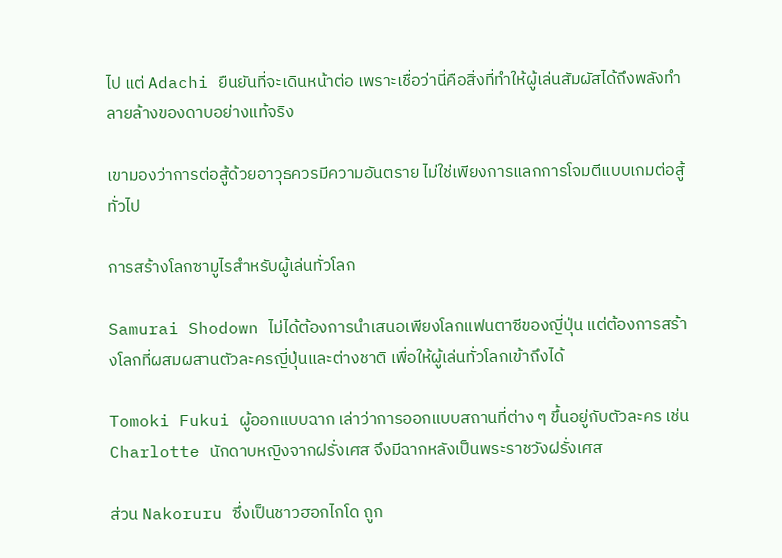ไป แต่ Adachi ยืนยันที่จะเดินหน้าต่อ เพราะเชื่อว่านี่คือสิ่งที่ทำให้ผู้เล่นสัมผัสได้ถึงพลังทำลายล้างของดาบอย่างแท้จริง

เขามองว่าการต่อสู้ด้วยอาวุธควรมีความอันตราย ไม่ใช่เพียงการแลกการโจมตีแบบเกมต่อสู้ทั่วไป

การสร้างโลกซามูไรสำหรับผู้เล่นทั่วโลก

Samurai Shodown ไม่ได้ต้องการนำเสนอเพียงโลกแฟนตาซีของญี่ปุ่น แต่ต้องการสร้างโลกที่ผสมผสานตัวละครญี่ปุ่นและต่างชาติ เพื่อให้ผู้เล่นทั่วโลกเข้าถึงได้

Tomoki Fukui ผู้ออกแบบฉาก เล่าว่าการออกแบบสถานที่ต่าง ๆ ขึ้นอยู่กับตัวละคร เช่น Charlotte นักดาบหญิงจากฝรั่งเศส จึงมีฉากหลังเป็นพระราชวังฝรั่งเศส

ส่วน Nakoruru ซึ่งเป็นชาวฮอกไกโด ถูก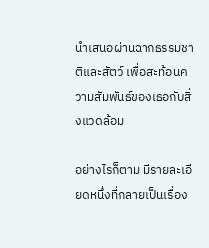นำเสนอผ่านฉากธรรมชาติและสัตว์ เพื่อสะท้อนความสัมพันธ์ของเธอกับสิ่งแวดล้อม

อย่างไรก็ตาม มีรายละเอียดหนึ่งที่กลายเป็นเรื่อง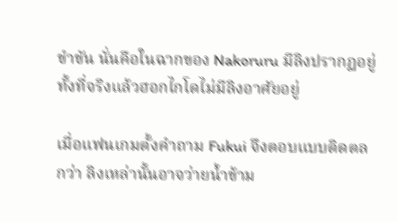ขำขัน นั่นคือในฉากของ Nakoruru มีลิงปรากฏอยู่ ทั้งที่จริงแล้วฮอกไกโดไม่มีลิงอาศัยอยู่

เมื่อแฟนเกมตั้งคำถาม Fukui จึงตอบแบบติดตลกว่า ลิงเหล่านั้นอาจว่ายน้ำข้าม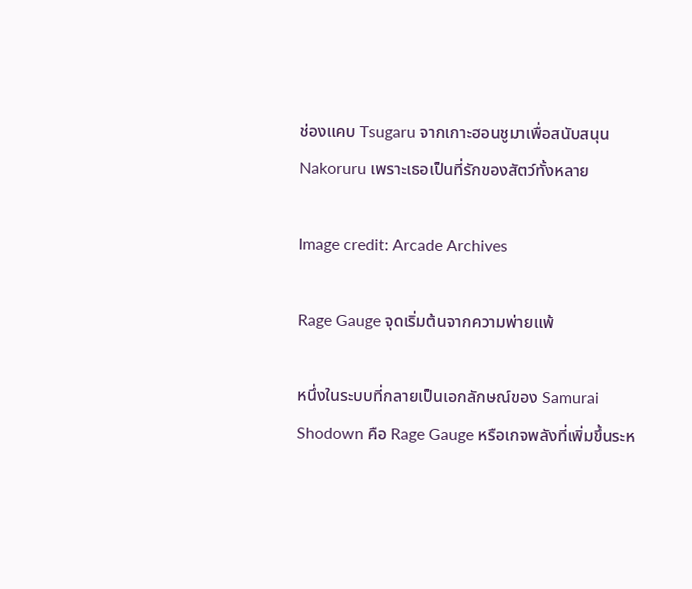ช่องแคบ Tsugaru จากเกาะฮอนชูมาเพื่อสนับสนุน Nakoruru เพราะเธอเป็นที่รักของสัตว์ทั้งหลาย

Image credit: Arcade Archives

Rage Gauge จุดเริ่มต้นจากความพ่ายแพ้

หนึ่งในระบบที่กลายเป็นเอกลักษณ์ของ Samurai Shodown คือ Rage Gauge หรือเกจพลังที่เพิ่มขึ้นระห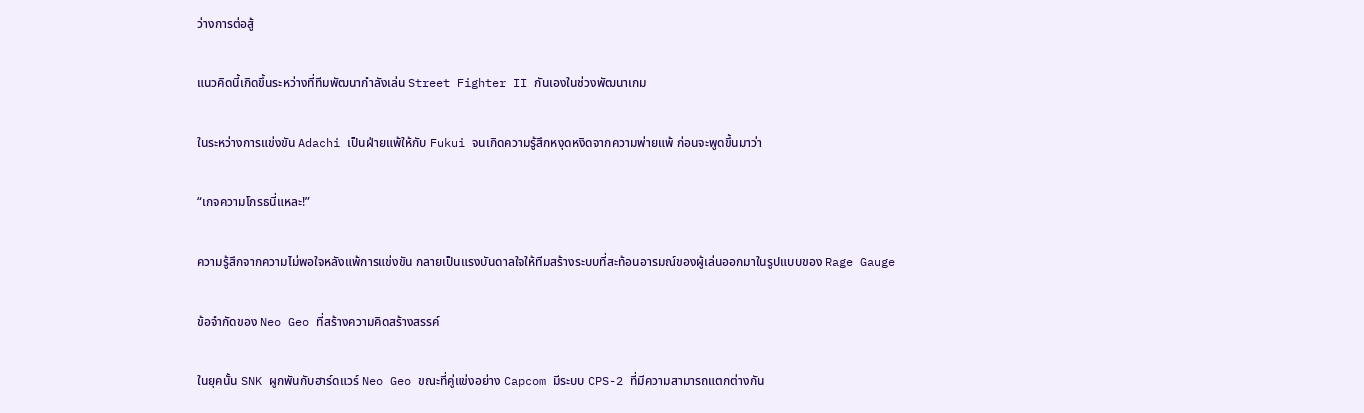ว่างการต่อสู้

แนวคิดนี้เกิดขึ้นระหว่างที่ทีมพัฒนากำลังเล่น Street Fighter II กันเองในช่วงพัฒนาเกม

ในระหว่างการแข่งขัน Adachi เป็นฝ่ายแพ้ให้กับ Fukui จนเกิดความรู้สึกหงุดหงิดจากความพ่ายแพ้ ก่อนจะพูดขึ้นมาว่า

“เกจความโกรธนี่แหละ!”

ความรู้สึกจากความไม่พอใจหลังแพ้การแข่งขัน กลายเป็นแรงบันดาลใจให้ทีมสร้างระบบที่สะท้อนอารมณ์ของผู้เล่นออกมาในรูปแบบของ Rage Gauge

ข้อจำกัดของ Neo Geo ที่สร้างความคิดสร้างสรรค์

ในยุคนั้น SNK ผูกพันกับฮาร์ดแวร์ Neo Geo ขณะที่คู่แข่งอย่าง Capcom มีระบบ CPS-2 ที่มีความสามารถแตกต่างกัน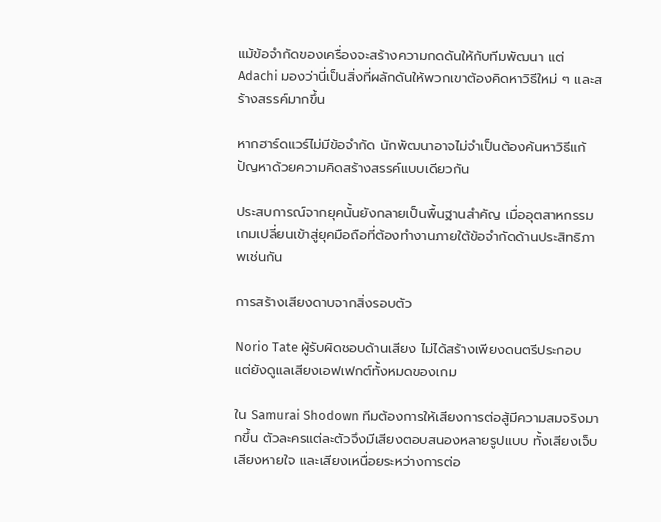แม้ข้อจำกัดของเครื่องจะสร้างความกดดันให้กับทีมพัฒนา แต่ Adachi มองว่านี่เป็นสิ่งที่ผลักดันให้พวกเขาต้องคิดหาวิธีใหม่ ๆ และสร้างสรรค์มากขึ้น

หากฮาร์ดแวร์ไม่มีข้อจำกัด นักพัฒนาอาจไม่จำเป็นต้องค้นหาวิธีแก้ปัญหาด้วยความคิดสร้างสรรค์แบบเดียวกัน

ประสบการณ์จากยุคนั้นยังกลายเป็นพื้นฐานสำคัญ เมื่ออุตสาหกรรมเกมเปลี่ยนเข้าสู่ยุคมือถือที่ต้องทำงานภายใต้ข้อจำกัดด้านประสิทธิภาพเช่นกัน

การสร้างเสียงดาบจากสิ่งรอบตัว

Norio Tate ผู้รับผิดชอบด้านเสียง ไม่ได้สร้างเพียงดนตรีประกอบ แต่ยังดูแลเสียงเอฟเฟกต์ทั้งหมดของเกม

ใน Samurai Shodown ทีมต้องการให้เสียงการต่อสู้มีความสมจริงมากขึ้น ตัวละครแต่ละตัวจึงมีเสียงตอบสนองหลายรูปแบบ ทั้งเสียงเจ็บ เสียงหายใจ และเสียงเหนื่อยระหว่างการต่อ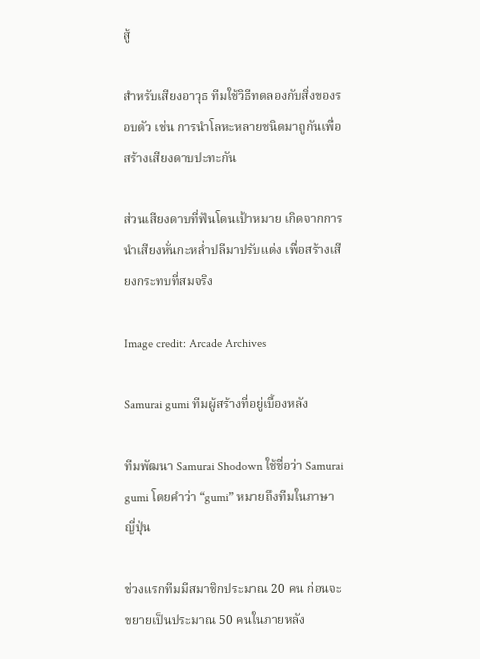สู้

สำหรับเสียงอาวุธ ทีมใช้วิธีทดลองกับสิ่งของรอบตัว เช่น การนำโลหะหลายชนิดมาถูกันเพื่อสร้างเสียงดาบปะทะกัน

ส่วนเสียงดาบที่ฟันโดนเป้าหมาย เกิดจากการนำเสียงหั่นกะหล่ำปลีมาปรับแต่ง เพื่อสร้างเสียงกระทบที่สมจริง

Image credit: Arcade Archives

Samurai gumi ทีมผู้สร้างที่อยู่เบื้องหลัง

ทีมพัฒนา Samurai Shodown ใช้ชื่อว่า Samurai gumi โดยคำว่า “gumi” หมายถึงทีมในภาษาญี่ปุ่น

ช่วงแรกทีมมีสมาชิกประมาณ 20 คน ก่อนจะขยายเป็นประมาณ 50 คนในภายหลัง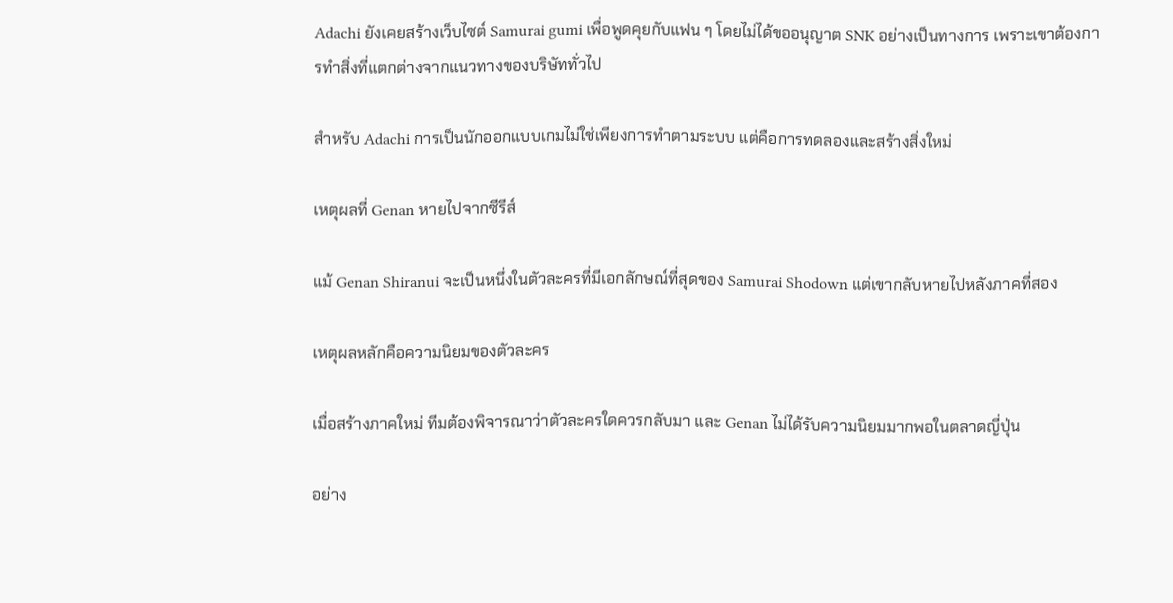Adachi ยังเคยสร้างเว็บไซต์ Samurai gumi เพื่อพูดคุยกับแฟน ๆ โดยไม่ได้ขออนุญาต SNK อย่างเป็นทางการ เพราะเขาต้องการทำสิ่งที่แตกต่างจากแนวทางของบริษัททั่วไป

สำหรับ Adachi การเป็นนักออกแบบเกมไม่ใช่เพียงการทำตามระบบ แต่คือการทดลองและสร้างสิ่งใหม่

เหตุผลที่ Genan หายไปจากซีรีส์

แม้ Genan Shiranui จะเป็นหนึ่งในตัวละครที่มีเอกลักษณ์ที่สุดของ Samurai Shodown แต่เขากลับหายไปหลังภาคที่สอง

เหตุผลหลักคือความนิยมของตัวละคร

เมื่อสร้างภาคใหม่ ทีมต้องพิจารณาว่าตัวละครใดควรกลับมา และ Genan ไม่ได้รับความนิยมมากพอในตลาดญี่ปุ่น

อย่าง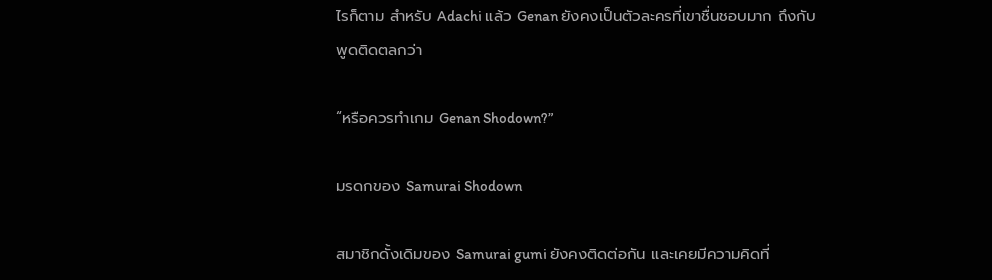ไรก็ตาม สำหรับ Adachi แล้ว Genan ยังคงเป็นตัวละครที่เขาชื่นชอบมาก ถึงกับพูดติดตลกว่า

“หรือควรทำเกม Genan Shodown?”

มรดกของ Samurai Shodown

สมาชิกดั้งเดิมของ Samurai gumi ยังคงติดต่อกัน และเคยมีความคิดที่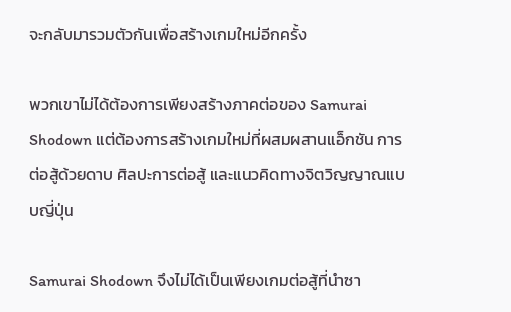จะกลับมารวมตัวกันเพื่อสร้างเกมใหม่อีกครั้ง

พวกเขาไม่ได้ต้องการเพียงสร้างภาคต่อของ Samurai Shodown แต่ต้องการสร้างเกมใหม่ที่ผสมผสานแอ็กชัน การต่อสู้ด้วยดาบ ศิลปะการต่อสู้ และแนวคิดทางจิตวิญญาณแบบญี่ปุ่น

Samurai Shodown จึงไม่ได้เป็นเพียงเกมต่อสู้ที่นำซา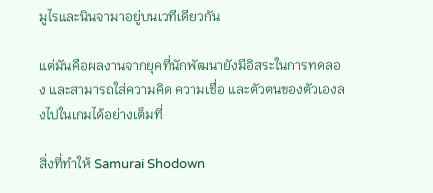มูไรและนินจามาอยู่บนเวทีเดียวกัน

แต่มันคือผลงานจากยุคที่นักพัฒนายังมีอิสระในการทดลอง และสามารถใส่ความคิด ความเชื่อ และตัวตนของตัวเองลงไปในเกมได้อย่างเต็มที่

สิ่งที่ทำให้ Samurai Shodown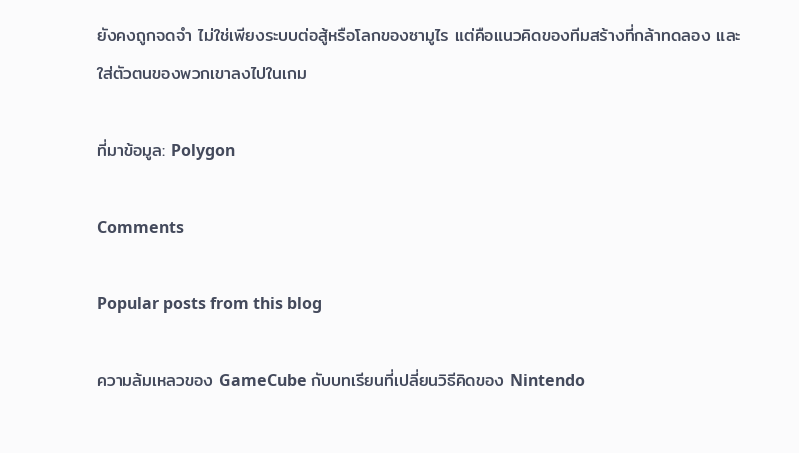ยังคงถูกจดจำ ไม่ใช่เพียงระบบต่อสู้หรือโลกของซามูไร แต่คือแนวคิดของทีมสร้างที่กล้าทดลอง และใส่ตัวตนของพวกเขาลงไปในเกม

ที่มาข้อมูล: Polygon

Comments

Popular posts from this blog

ความล้มเหลวของ GameCube กับบทเรียนที่เปลี่ยนวิธีคิดของ Nintendo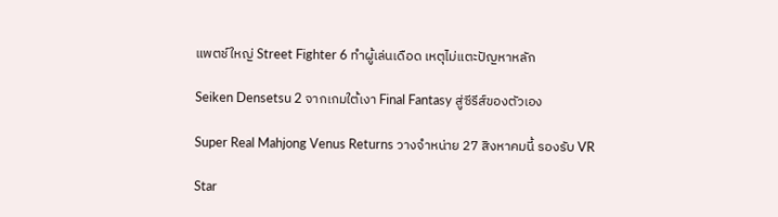แพตช์ใหญ่ Street Fighter 6 ทำผู้เล่นเดือด เหตุไม่แตะปัญหาหลัก

Seiken Densetsu 2 จากเกมใต้เงา Final Fantasy สู่ซีรีส์ของตัวเอง

Super Real Mahjong Venus Returns วางจำหน่าย 27 สิงหาคมนี้ รองรับ VR

Star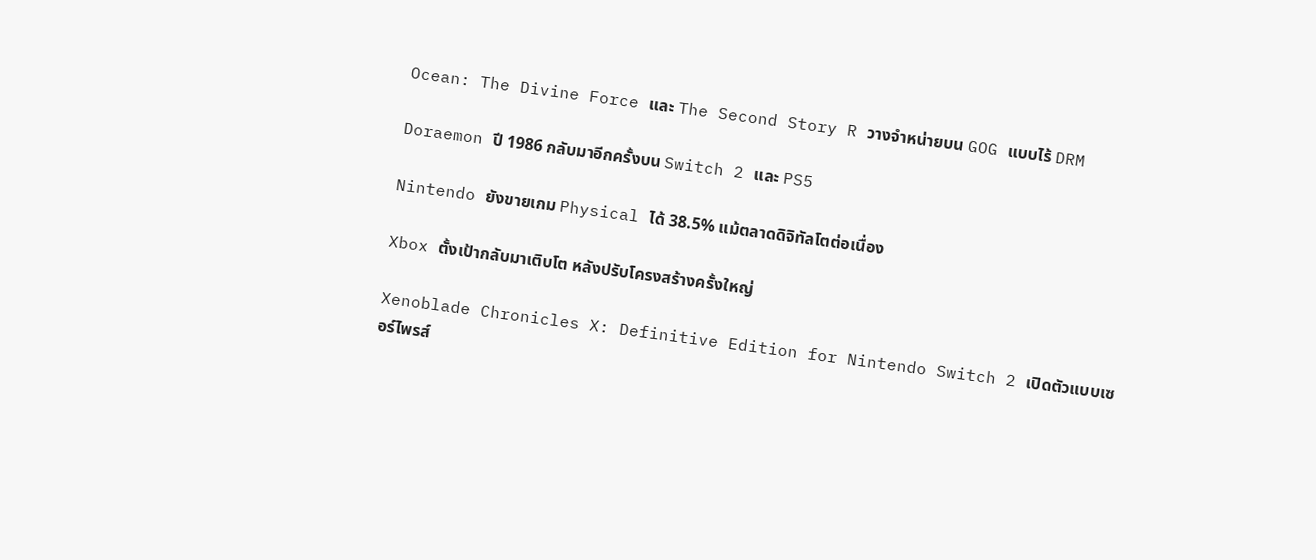Ocean: The Divine Force และ The Second Story R วางจำหน่ายบน GOG แบบไร้ DRM

Doraemon ปี 1986 กลับมาอีกครั้งบน Switch 2 และ PS5

Nintendo ยังขายเกม Physical ได้ 38.5% แม้ตลาดดิจิทัลโตต่อเนื่อง

Xbox ตั้งเป้ากลับมาเติบโต หลังปรับโครงสร้างครั้งใหญ่

Xenoblade Chronicles X: Definitive Edition for Nintendo Switch 2 เปิดตัวแบบเซอร์ไพรส์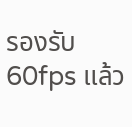รองรับ 60fps แล้ว